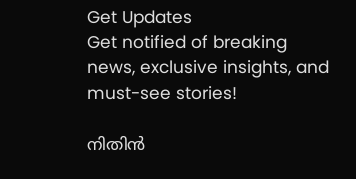Get Updates
Get notified of breaking news, exclusive insights, and must-see stories!

നിതിൻ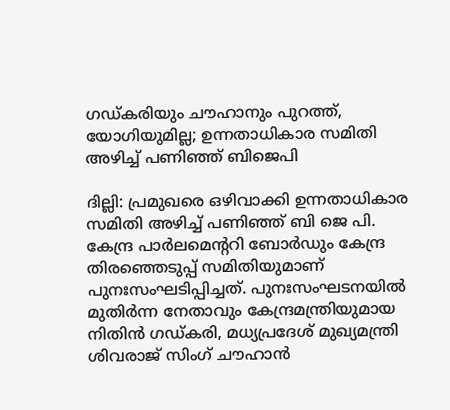ഗഡ്കരിയും ചൗഹാനും പുറത്ത്, യോഗിയുമില്ല; ഉന്നതാധികാര സമിതി അഴിച്ച് പണിഞ്ഞ് ബിജെപി

ദില്ലി: പ്രമുഖരെ ഒഴിവാക്കി ഉന്നതാധികാര സമിതി അഴിച്ച് പണിഞ്ഞ് ബി ജെ പി. കേന്ദ്ര പാര്‍ലമെന്ററി ബോര്‍ഡും കേന്ദ്ര തിരഞ്ഞെടുപ്പ് സമിതിയുമാണ് പുനഃസംഘടിപ്പിച്ചത്. പുനഃസംഘടനയിൽ മുതിർന്ന നേതാവും കേന്ദ്രമന്ത്രിയുമായ നിതിൻ ഗഡ്കരി, മധ്യപ്രദേശ് മുഖ്യമന്ത്രി ശിവരാജ് സിംഗ് ചൗഹാൻ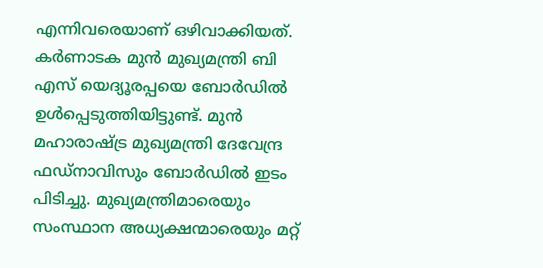എന്നിവരെയാണ് ഒഴിവാക്കിയത്. കർണാടക മുൻ മുഖ്യമന്ത്രി ബി എസ് യെദ്യൂരപ്പയെ ബോർഡിൽ ഉൾപ്പെടുത്തിയിട്ടുണ്ട്. മുൻ മഹാരാഷ്ട്ര മുഖ്യമന്ത്രി ദേവേന്ദ്ര ഫഡ്നാവിസും ബോർഡിൽ ഇടം പിടിച്ചു. മുഖ്യമന്ത്രിമാരെയും സംസ്ഥാന അധ്യക്ഷന്മാരെയും മറ്റ്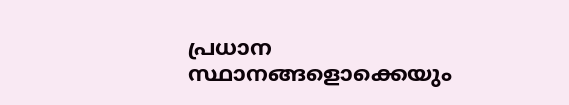പ്രധാന സ്ഥാനങ്ങളൊക്കെയും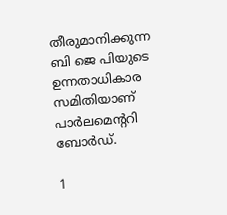തീരുമാനിക്കുന്ന ബി ജെ പിയുടെ ഉന്നതാധികാര സമിതിയാണ് പാർലമെന്ററി ബോർഡ്.

1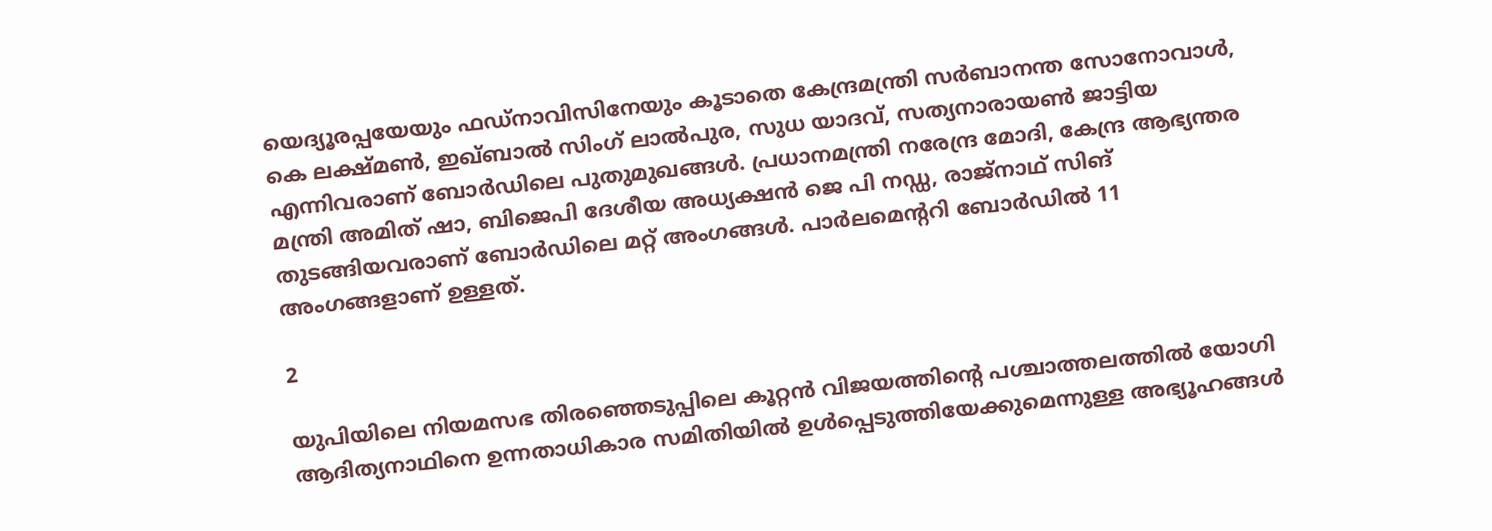യെദ്യൂരപ്പയേയും ഫഡ്നാവിസിനേയും കൂടാതെ കേന്ദ്രമന്ത്രി സർബാനന്ത സോനോവാൾ, കെ ലക്ഷ്മൺ, ഇഖ്ബാൽ സിംഗ് ലാൽപുര, സുധ യാദവ്, സത്യനാരായൺ ജാട്ടിയ എന്നിവരാണ് ബോർഡിലെ പുതുമുഖങ്ങൾ. പ്രധാനമന്ത്രി നരേന്ദ്ര മോദി, കേന്ദ്ര ആഭ്യന്തര മന്ത്രി അമിത് ഷാ, ബിജെപി ദേശീയ അധ്യക്ഷൻ ജെ പി നഡ്ഡ, രാജ്നാഥ് സിങ് തുടങ്ങിയവരാണ് ബോർഡിലെ മറ്റ് അംഗങ്ങൾ. പാർലമെന്ററി ബോർഡിൽ 11 അംഗങ്ങളാണ് ഉള്ളത്.

2

യുപിയിലെ നിയമസഭ തിരഞ്ഞെടുപ്പിലെ കൂറ്റൻ വിജയത്തിന്റെ പശ്ചാത്തലത്തിൽ യോഗി ആദിത്യനാഥിനെ ഉന്നതാധികാര സമിതിയിൽ ഉൾപ്പെടുത്തിയേക്കുമെന്നുള്ള അഭ്യൂഹങ്ങൾ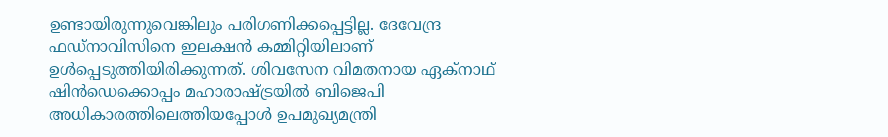ഉണ്ടായിരുന്നുവെങ്കിലും പരിഗണിക്കപ്പെട്ടില്ല. ദേവേന്ദ്ര ഫഡ്നാവിസിനെ ഇലക്ഷൻ കമ്മിറ്റിയിലാണ് ഉൾപ്പെടുത്തിയിരിക്കുന്നത്. ശിവസേന വിമതനായ ഏക്‌നാഥ് ഷിൻഡെക്കൊപ്പം മഹാരാഷ്ട്രയിൽ ബിജെപി അധികാരത്തിലെത്തിയപ്പോൾ ഉപമുഖ്യമന്ത്രി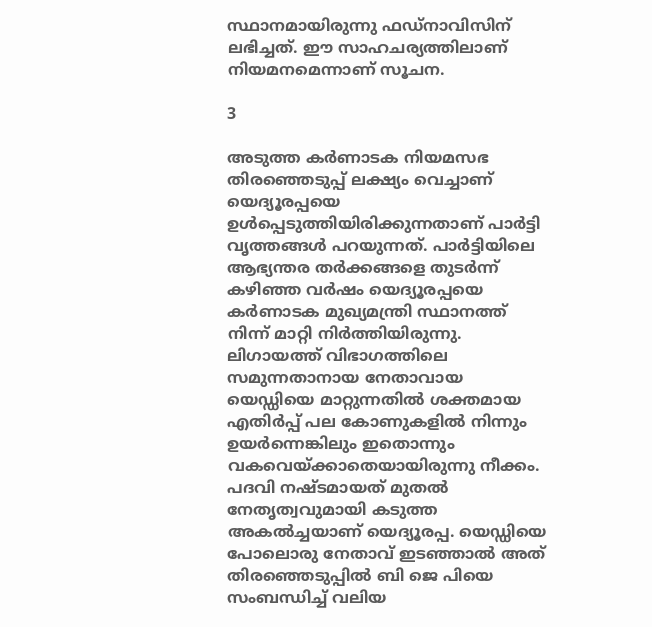സ്ഥാനമായിരുന്നു ഫഡ്നാവിസിന് ലഭിച്ചത്. ഈ സാഹചര്യത്തിലാണ് നിയമനമെന്നാണ് സൂചന.

3

അടുത്ത കർണാടക നിയമസഭ തിരഞ്ഞെടുപ്പ് ലക്ഷ്യം വെച്ചാണ് യെദ്യൂരപ്പയെ ഉൾപ്പെടുത്തിയിരിക്കുന്നതാണ് പാർട്ടി വൃത്തങ്ങൾ പറയുന്നത്. പാർട്ടിയിലെ ആഭ്യന്തര തർക്കങ്ങളെ തുടർന്ന് കഴിഞ്ഞ വർഷം യെദ്യൂരപ്പയെ കർണാടക മുഖ്യമന്ത്രി സ്ഥാനത്ത് നിന്ന് മാറ്റി നിർത്തിയിരുന്നു. ലിഗായത്ത് വിഭാഗത്തിലെ സമുന്നതാനായ നേതാവായ യെഡ്ഡിയെ മാറ്റുന്നതിൽ ശക്തമായ എതിർപ്പ് പല കോണുകളിൽ നിന്നും ഉയർന്നെങ്കിലും ഇതൊന്നും വകവെയ്ക്കാതെയായിരുന്നു നീക്കം. പദവി നഷ്ടമായത് മുതൽ നേതൃത്വവുമായി കടുത്ത അകൽച്ചയാണ് യെദ്യൂരപ്പ. യെഡ്ഡിയെ പോലൊരു നേതാവ് ഇടഞ്ഞാൽ അത് തിരഞ്ഞെടുപ്പിൽ ബി ജെ പിയെ സംബന്ധിച്ച് വലിയ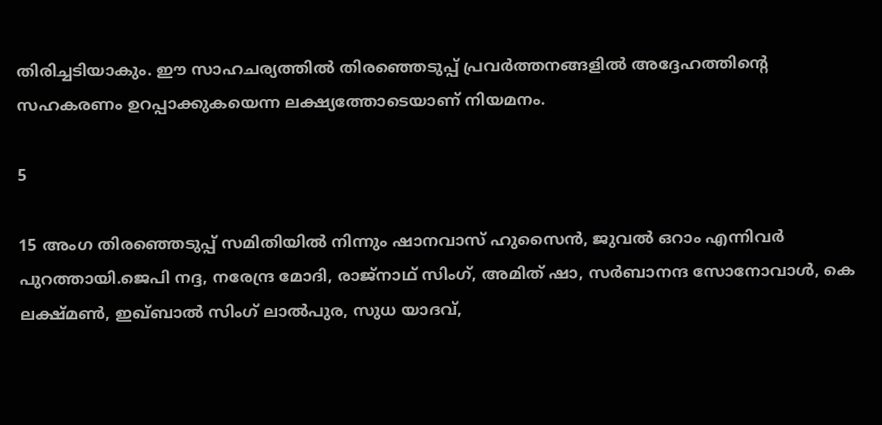തിരിച്ചടിയാകും. ഈ സാഹചര്യത്തിൽ തിരഞ്ഞെടുപ്പ് പ്രവർത്തനങ്ങളിൽ അദ്ദേഹത്തിന്റെ സഹകരണം ഉറപ്പാക്കുകയെന്ന ലക്ഷ്യത്തോടെയാണ് നിയമനം.

5

15 അംഗ തിരഞ്ഞെടുപ്പ് സമിതിയിൽ നിന്നും ഷാനവാസ് ഹുസൈന്‍, ജുവല്‍ ഒറാം എന്നിവര്‍ പുറത്തായി.ജെപി നദ്ദ, നരേന്ദ്ര മോദി, രാജ്‌നാഥ് സിംഗ്, അമിത് ഷാ, സർബാനന്ദ സോനോവാൾ, കെ ലക്ഷ്മൺ, ഇഖ്ബാൽ സിംഗ് ലാൽപുര, സുധ യാദവ്,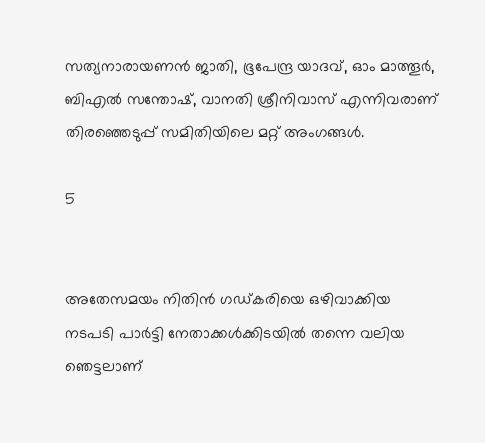സത്യനാരായണൻ ജാതി, ഭൂപേന്ദ്ര യാദവ്, ഓം മാത്തൂർ, ബിഎൽ സന്തോഷ്, വാനതി ശ്രീനിവാസ് എന്നിവരാണ് തിരഞ്ഞെടുപ്പ് സമിതിയിലെ മറ്റ് അംഗങ്ങൾ.

5


അതേസമയം നിതിൻ ഗഡ്കരിയെ ഒഴിവാക്കിയ നടപടി പാർട്ടി നേതാക്കൾക്കിടയിൽ തന്നെ വലിയ ഞെട്ടലാണ്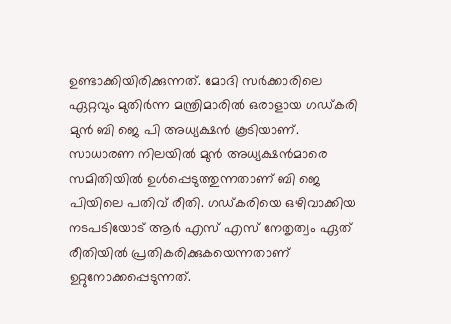ഉണ്ടാക്കിയിരിക്കുന്നത്. മോദി സർക്കാരിലെ ഏറ്റവും മുതിർന്ന മന്ത്രിമാരിൽ ഒരാളായ ഗഡ്കരി മുൻ ബി ജെ പി അധ്യക്ഷൻ കൂടിയാണ്. സാധാരണ നിലയിൽ മുൻ അധ്യക്ഷൻമാരെ സമിതിയിൽ ഉൾപ്പെടുത്തുന്നതാണ് ബി ജെ പിയിലെ പതിവ് രീതി. ഗഡ്കരിയെ ഒഴിവാക്കിയ നടപടിയോട് ആർ എസ് എസ് നേതൃത്വം ഏത് രീതിയിൽ പ്രതികരിക്കുകയെന്നതാണ് ഉറ്റുനോക്കപ്പെടുന്നത്.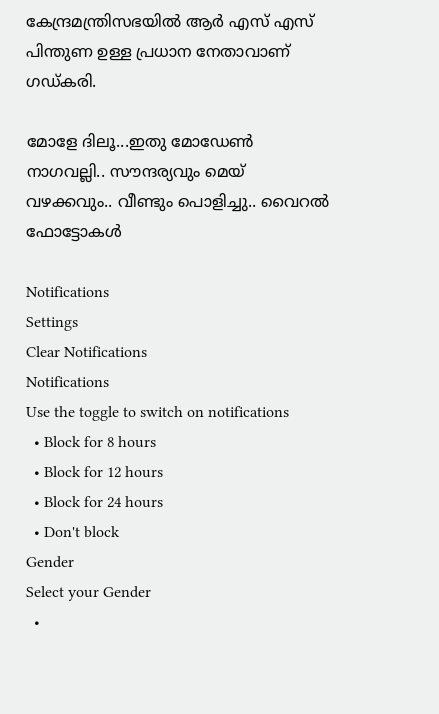കേന്ദ്രമന്ത്രിസഭയിൽ ആർ എസ് എസ് പിന്തുണ ഉള്ള പ്രധാന നേതാവാണ് ഗഡ്കരി.

മോളേ ദിലൂ...ഇതു മോഡേണ്‍ നാഗവല്ലി.. സൗന്ദര്യവും മെയ് വഴക്കവും.. വീണ്ടും പൊളിച്ചു.. വൈറല്‍ ഫോ‌ട്ടോകള്‍

Notifications
Settings
Clear Notifications
Notifications
Use the toggle to switch on notifications
  • Block for 8 hours
  • Block for 12 hours
  • Block for 24 hours
  • Don't block
Gender
Select your Gender
  •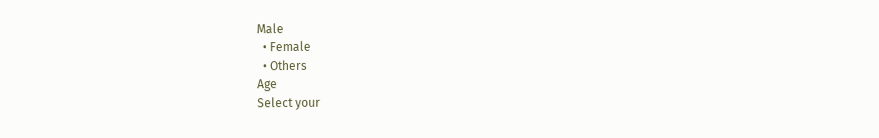Male
  • Female
  • Others
Age
Select your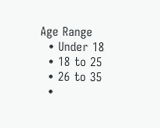Age Range
  • Under 18
  • 18 to 25
  • 26 to 35
  •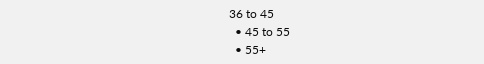36 to 45
  • 45 to 55
  • 55+